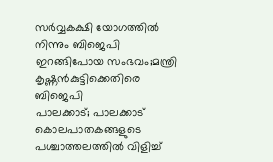സർവ്വകക്ഷി യോഗത്തിൽ നിന്നും ബിജെപി ഇറങ്ങിപോയ സംഭവം;മന്ത്രി കൃഷ്ണൻകുട്ടിക്കെതിരെ ബിജെപി
പാലക്കാട്; പാലക്കാട് കൊലപാതകങ്ങളുടെ പശ്ചാത്തലത്തിൽ വിളിച്ച്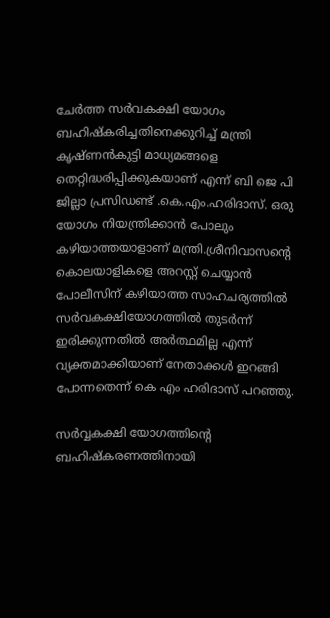ചേർത്ത സർവകക്ഷി യോഗം ബഹിഷ്കരിച്ചതിനെക്കുറിച്ച് മന്ത്രി കൃഷ്ണൻകുട്ടി മാധ്യമങ്ങളെ തെറ്റിദ്ധരിപ്പിക്കുകയാണ് എന്ന് ബി ജെ പി ജില്ലാ പ്രസിഡണ്ട് .കെ.എം.ഹരിദാസ്. ഒരു യോഗം നിയന്ത്രിക്കാൻ പോലും കഴിയാത്തയാളാണ് മന്ത്രി.ശ്രീനിവാസന്റെ കൊലയാളികളെ അറസ്റ്റ് ചെയ്യാൻ പോലീസിന് കഴിയാത്ത സാഹചര്യത്തിൽ സർവകക്ഷിയോഗത്തിൽ തുടർന്ന് ഇരിക്കുന്നതിൽ അർത്ഥമില്ല എന്ന് വ്യക്തമാക്കിയാണ് നേതാക്കൾ ഇറങ്ങി പോന്നതെന്ന് കെ എം ഹരിദാസ് പറഞ്ഞു.

സർവ്വകക്ഷി യോഗത്തിന്റെ ബഹിഷ്കരണത്തിനായി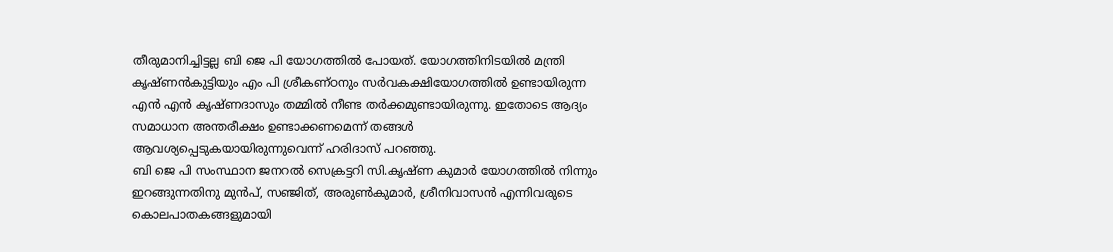തീരുമാനിച്ചിട്ടല്ല ബി ജെ പി യോഗത്തിൽ പോയത്. യോഗത്തിനിടയിൽ മന്ത്രി കൃഷ്ണൻകുട്ടിയും എം പി ശ്രീകണ്ഠനും സർവകക്ഷിയോഗത്തിൽ ഉണ്ടായിരുന്ന എൻ എൻ കൃഷ്ണദാസും തമ്മിൽ നീണ്ട തർക്കമുണ്ടായിരുന്നു. ഇതോടെ ആദ്യം സമാധാന അന്തരീക്ഷം ഉണ്ടാക്കണമെന്ന് തങ്ങൾ ആവശ്യപ്പെടുകയായിരുന്നുവെന്ന് ഹരിദാസ് പറഞ്ഞു.
ബി ജെ പി സംസ്ഥാന ജനറൽ സെക്രട്ടറി സി.കൃഷ്ണ കുമാർ യോഗത്തിൽ നിന്നും ഇറങ്ങുന്നതിനു മുൻപ്, സഞ്ജിത്, അരുൺകുമാർ, ശ്രീനിവാസൻ എന്നിവരുടെ കൊലപാതകങ്ങളുമായി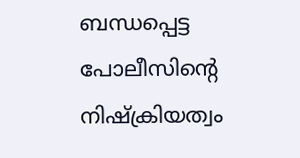ബന്ധപ്പെട്ട പോലീസിന്റെ നിഷ്ക്രിയത്വം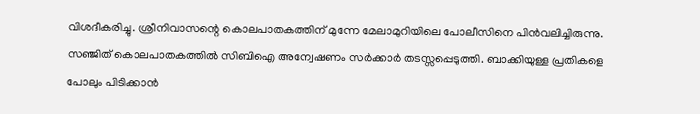വിശദീകരിച്ചു. ശ്രീനിവാസന്റെ കൊലപാതകത്തിന് മുന്നേ മേലാമുറിയിലെ പോലീസിനെ പിൻവലിച്ചിരുന്നു. സഞ്ജിത് കൊലപാതകത്തിൽ സിബിഐ അന്വേഷണം സർക്കാർ തടസ്സപ്പെടുത്തി. ബാക്കിയുള്ള പ്രതികളെ പോലും പിടിക്കാൻ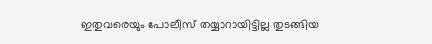ഇതുവരെയും പോലീസ് തയ്യാറായിട്ടില്ല തുടങ്ങിയ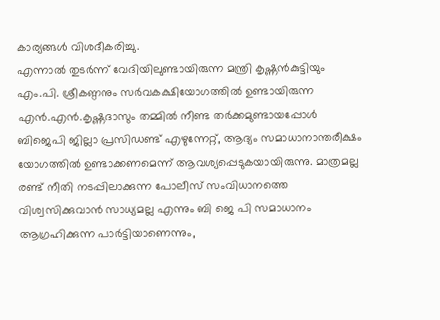കാര്യങ്ങൾ വിശദീകരിച്ചു.
എന്നാൽ തുടർന്ന് വേദിയിലുണ്ടായിരുന്ന മന്ത്രി കൃഷ്ണൻകുട്ടിയും എം.പി. ശ്രീകണ്ഠനും സർവകക്ഷിയോഗത്തിൽ ഉണ്ടായിരുന്ന എൻ.എൻ.കൃഷ്ണദാസും തമ്മിൽ നീണ്ട തർക്കമുണ്ടായപ്പോൾ ബിജെപി ജില്ലാ പ്രസിഡണ്ട് എഴുന്നേറ്റ്, ആദ്യം സമാധാനാന്തരീക്ഷം യോഗത്തിൽ ഉണ്ടാക്കണമെന്ന് ആവശ്യപ്പെടുകയായിരുന്നു. മാത്രമല്ല രണ്ട് നീതി നടപ്പിലാക്കുന്ന പോലീസ് സംവിധാനത്തെ വിശ്വസിക്കുവാൻ സാധ്യമല്ല എന്നും ബി ജെ പി സമാധാനം ആഗ്രഹിക്കുന്ന പാർട്ടിയാണെന്നും,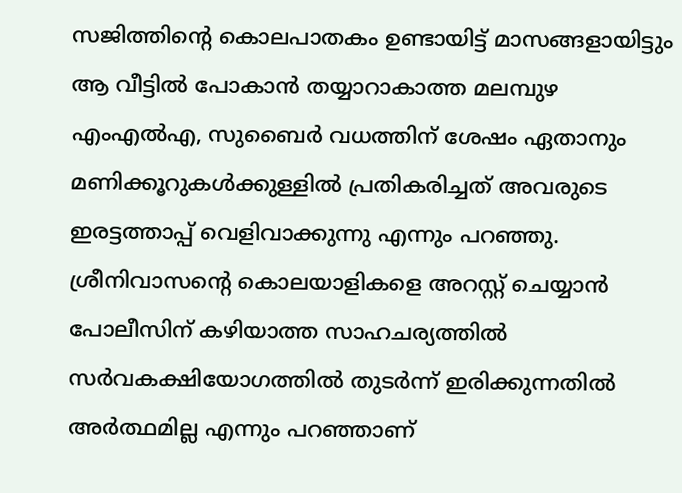സജിത്തിന്റെ കൊലപാതകം ഉണ്ടായിട്ട് മാസങ്ങളായിട്ടും ആ വീട്ടിൽ പോകാൻ തയ്യാറാകാത്ത മലമ്പുഴ എംഎൽഎ, സുബൈർ വധത്തിന് ശേഷം ഏതാനും മണിക്കൂറുകൾക്കുള്ളിൽ പ്രതികരിച്ചത് അവരുടെ ഇരട്ടത്താപ്പ് വെളിവാക്കുന്നു എന്നും പറഞ്ഞു.
ശ്രീനിവാസന്റെ കൊലയാളികളെ അറസ്റ്റ് ചെയ്യാൻ പോലീസിന് കഴിയാത്ത സാഹചര്യത്തിൽ സർവകക്ഷിയോഗത്തിൽ തുടർന്ന് ഇരിക്കുന്നതിൽ അർത്ഥമില്ല എന്നും പറഞ്ഞാണ്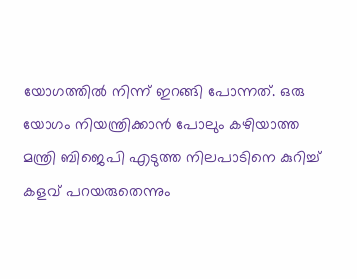യോഗത്തിൽ നിന്ന് ഇറങ്ങി പോന്നത്. ഒരു യോഗം നിയന്ത്രിക്കാൻ പോലും കഴിയാത്ത മന്ത്രി ബിജെപി എടുത്ത നിലപാടിനെ കുറിച്ച് കളവ് പറയരുതെന്നും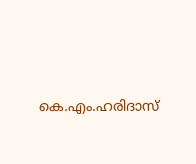കെ.എം.ഹരിദാസ്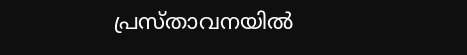പ്രസ്താവനയിൽ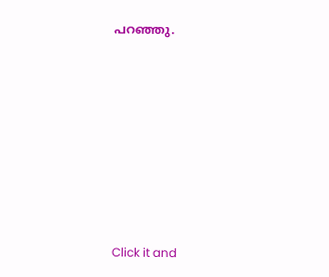പറഞ്ഞു.












Click it and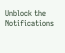Unblock the Notifications